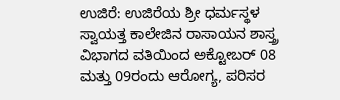ಉಜಿರೆ: ಉಜಿರೆಯ ಶ್ರೀ ಧರ್ಮಸ್ಥಳ ಸ್ವಾಯತ್ತ ಕಾಲೇಜಿನ ರಾಸಾಯನ ಶಾಸ್ತ್ರ ವಿಭಾಗದ ವತಿಯಿಂದ ಅಕ್ಟೋಬರ್ 08 ಮತ್ತು 09ರಂದು ಆರೋಗ್ಯ, ಪರಿಸರ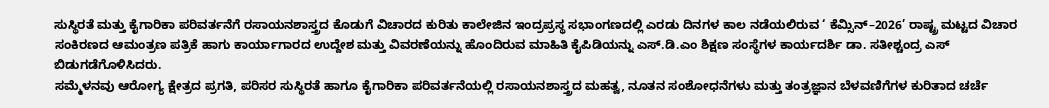ಸುಸ್ಥಿರತೆ ಮತ್ತು ಕೈಗಾರಿಕಾ ಪರಿವರ್ತನೆಗೆ ರಸಾಯನಶಾಸ್ತ್ರದ ಕೊಡುಗೆ ವಿಚಾರದ ಕುರಿತು ಕಾಲೇಜಿನ ಇಂದ್ರಪ್ರಸ್ಥ ಸಭಾಂಗಣದಲ್ಲಿ ಎರಡು ದಿನಗಳ ಕಾಲ ನಡೆಯಲಿರುವ ‘ ಕೆಮ್ಸಿನ್–2026’ ರಾಷ್ಟ್ರ ಮಟ್ಟದ ವಿಚಾರ ಸಂಕಿರಣದ ಆಮಂತ್ರಣ ಪತ್ರಿಕೆ ಹಾಗು ಕಾರ್ಯಾಗಾರದ ಉದ್ದೇಶ ಮತ್ತು ವಿವರಣೆಯನ್ನು ಹೊಂದಿರುವ ಮಾಹಿತಿ ಕೈಪಿಡಿಯನ್ನು ಎಸ್.ಡಿ.ಎಂ ಶಿಕ್ಷಣ ಸಂಸ್ಥೆಗಳ ಕಾರ್ಯದರ್ಶಿ ಡಾ. ಸತೀಶ್ಚಂದ್ರ ಎಸ್ ಬಿಡುಗಡೆಗೊಳಿಸಿದರು.
ಸಮ್ಮೆಳನವು ಆರೋಗ್ಯ ಕ್ಷೇತ್ರದ ಪ್ರಗತಿ, ಪರಿಸರ ಸುಸ್ಥಿರತೆ ಹಾಗೂ ಕೈಗಾರಿಕಾ ಪರಿವರ್ತನೆಯಲ್ಲಿ ರಸಾಯನಶಾಸ್ತ್ರದ ಮಹತ್ವ, ನೂತನ ಸಂಶೋಧನೆಗಳು ಮತ್ತು ತಂತ್ರಜ್ಞಾನ ಬೆಳವಣಿಗೆಗಳ ಕುರಿತಾದ ಚರ್ಚೆ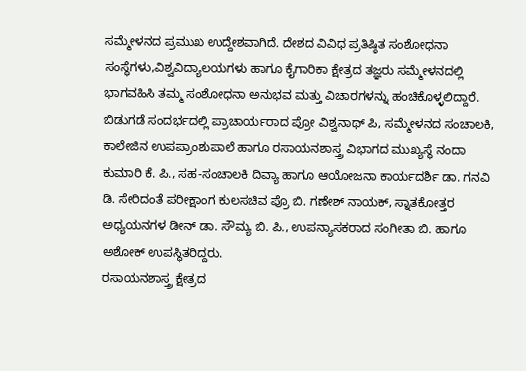ಸಮ್ಮೇಳನದ ಪ್ರಮುಖ ಉದ್ದೇಶವಾಗಿದೆ. ದೇಶದ ವಿವಿಧ ಪ್ರತಿಷ್ಠಿತ ಸಂಶೋಧನಾ ಸಂಸ್ಥೆಗಳು,ವಿಶ್ವವಿದ್ಯಾಲಯಗಳು ಹಾಗೂ ಕೈಗಾರಿಕಾ ಕ್ಷೇತ್ರದ ತಜ್ಞರು ಸಮ್ಮೇಳನದಲ್ಲಿ ಭಾಗವಹಿಸಿ ತಮ್ಮ ಸಂಶೋಧನಾ ಅನುಭವ ಮತ್ತು ವಿಚಾರಗಳನ್ನು ಹಂಚಿಕೊಳ್ಳಲಿದ್ದಾರೆ.
ಬಿಡುಗಡೆ ಸಂದರ್ಭದಲ್ಲಿ ಪ್ರಾಚಾರ್ಯರಾದ ಪ್ರೋ ವಿಶ್ವನಾಥ್ ಪಿ, ಸಮ್ಮೇಳನದ ಸಂಚಾಲಕಿ, ಕಾಲೇಜಿನ ಉಪಪ್ರಾಂಶುಪಾಲೆ ಹಾಗೂ ರಸಾಯನಶಾಸ್ತ್ರ ವಿಭಾಗದ ಮುಖ್ಯಸ್ಥೆ ನಂದಾ ಕುಮಾರಿ ಕೆ. ಪಿ., ಸಹ-ಸಂಚಾಲಕಿ ದಿವ್ಯಾ ಹಾಗೂ ಆಯೋಜನಾ ಕಾರ್ಯದರ್ಶಿ ಡಾ. ಗನವಿ ಡಿ. ಸೇರಿದಂತೆ ಪರೀಕ್ಷಾಂಗ ಕುಲಸಚಿವ ಪ್ರೊ ಬಿ. ಗಣೇಶ್ ನಾಯಕ್, ಸ್ನಾತಕೋತ್ತರ ಅಧ್ಯಯನಗಳ ಡೀನ್ ಡಾ. ಸೌಮ್ಯ ಬಿ. ಪಿ., ಉಪನ್ಯಾಸಕರಾದ ಸಂಗೀತಾ ಬಿ. ಹಾಗೂ ಅಶೋಕ್ ಉಪಸ್ಥಿತರಿದ್ದರು.
ರಸಾಯನಶಾಸ್ತ್ರ ಕ್ಷೇತ್ರದ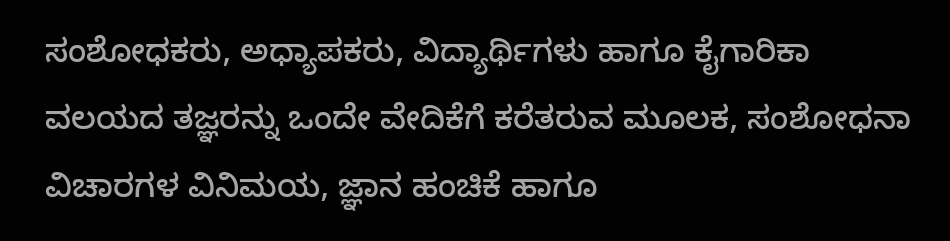ಸಂಶೋಧಕರು, ಅಧ್ಯಾಪಕರು, ವಿದ್ಯಾರ್ಥಿಗಳು ಹಾಗೂ ಕೈಗಾರಿಕಾ ವಲಯದ ತಜ್ಞರನ್ನು ಒಂದೇ ವೇದಿಕೆಗೆ ಕರೆತರುವ ಮೂಲಕ, ಸಂಶೋಧನಾ ವಿಚಾರಗಳ ವಿನಿಮಯ, ಜ್ಞಾನ ಹಂಚಿಕೆ ಹಾಗೂ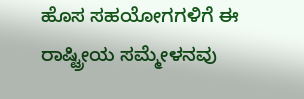ಹೊಸ ಸಹಯೋಗಗಳಿಗೆ ಈ ರಾಷ್ಟ್ರೀಯ ಸಮ್ಮೇಳನವು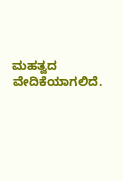ಮಹತ್ವದ ವೇದಿಕೆಯಾಗಲಿದೆ.